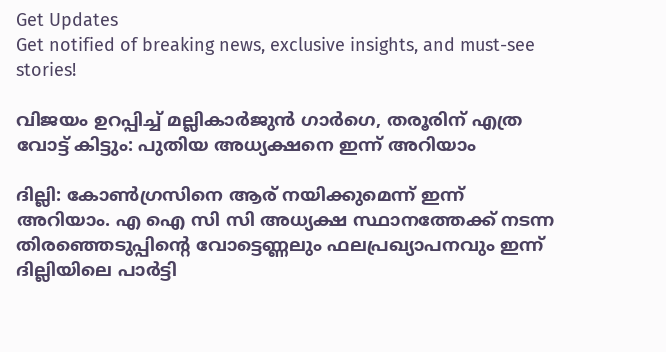Get Updates
Get notified of breaking news, exclusive insights, and must-see stories!

വിജയം ഉറപ്പിച്ച് മല്ലികാർജുന്‍ ഗാർഗെ, തരൂരിന് എത്ര വോട്ട് കിട്ടും: പുതിയ അധ്യക്ഷനെ ഇന്ന് അറിയാം

ദില്ലി: കോണ്‍ഗ്രസിനെ ആര് നയിക്കുമെന്ന് ഇന്ന് അറിയാം. എ ഐ സി സി അധ്യക്ഷ സ്ഥാനത്തേക്ക് നടന്ന തിരഞ്ഞെടുപ്പിന്റെ വോട്ടെണ്ണലും ഫലപ്രഖ്യാപനവും ഇന്ന് ദില്ലിയിലെ പാർട്ടി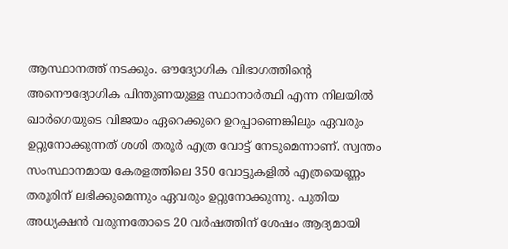ആസ്ഥാനത്ത് നടക്കും. ഔദ്യോഗിക വിഭാഗത്തിന്റെ അനൌദ്യോഗിക പിന്തുണയുള്ള സ്ഥാനാർത്ഥി എന്ന നിലയില്‍ ഖാർഗെയുടെ വിജയം ഏറെക്കുറെ ഉറപ്പാണെങ്കിലും ഏവരും ഉറ്റുനോക്കുന്നത് ശശി തരൂര്‍ എത്ര വോട്ട് നേടുമെന്നാണ്. സ്വന്തം സംസ്ഥാനമായ കേരളത്തിലെ 350 വോട്ടുകളില്‍ എത്രയെണ്ണം തരൂരിന് ലഭിക്കുമെന്നും ഏവരും ഉറ്റുനോക്കുന്നു. പുതിയ അധ്യക്ഷന്‍ വരുന്നതോടെ 20 വർഷത്തിന് ശേഷം ആദ്യമായി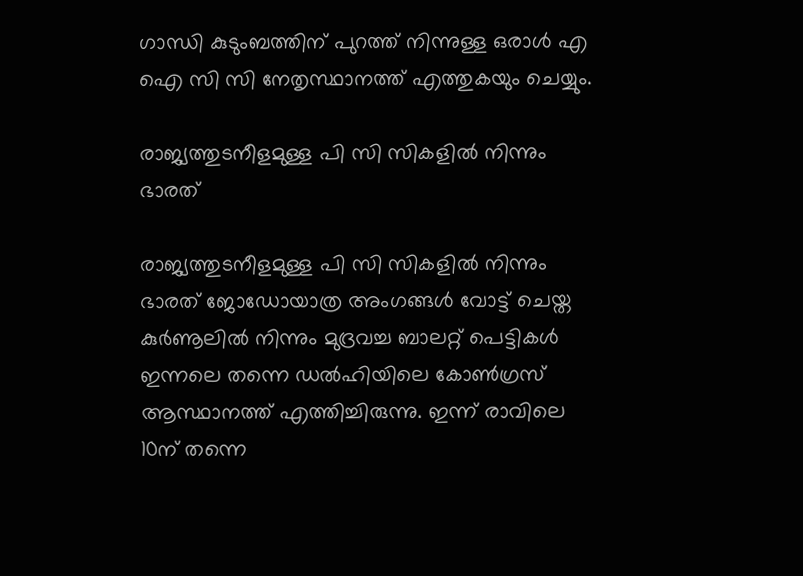ഗാന്ധി കുടുംബത്തിന് പുറത്ത് നിന്നുള്ള ഒരാള്‍ എ ഐ സി സി നേതൃസ്ഥാനത്ത് എത്തുകയും ചെയ്യും.

രാജ്യത്തുടനീളമുള്ള പി സി സികളില്‍ നിന്നും ഭാരത്

രാജ്യത്തുടനീളമുള്ള പി സി സികളില്‍ നിന്നും ഭാരത് ജോഡോയാത്ര അംഗങ്ങള്‍ വോട്ട് ചെയ്ത കുർണൂലില്‍ നിന്നും മുദ്രവച്ച ബാലറ്റ് പെട്ടികൾ ഇന്നലെ തന്നെ ഡൽഹിയിലെ കോൺഗ്രസ് ആസ്ഥാനത്ത് എത്തിച്ചിരുന്നു. ഇന്ന് രാവിലെ 10ന് തന്നെ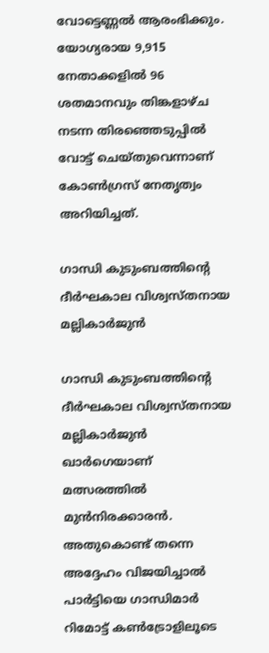വോട്ടെണ്ണൽ ആരംഭിക്കും. യോഗ്യരായ 9,915 നേതാക്കളിൽ 96 ശതമാനവും തിങ്കളാഴ്ച നടന്ന തിരഞ്ഞെടുപ്പിൽ വോട്ട് ചെയ്തുവെന്നാണ് കോൺഗ്രസ് നേതൃത്വം അറിയിച്ചത്.

ഗാന്ധി കുടുംബത്തിന്റെ ദീർഘകാല വിശ്വസ്തനായ മല്ലികാർജുൻ

ഗാന്ധി കുടുംബത്തിന്റെ ദീർഘകാല വിശ്വസ്തനായ മല്ലികാർജുൻ ഖാർഗെയാണ് മത്സരത്തിൽ മുൻനിരക്കാരൻ. അതുകൊണ്ട് തന്നെ അദ്ദേഹം വിജയിച്ചാൽ പാർട്ടിയെ ഗാന്ധിമാർ റിമോട്ട് കൺട്രോളിലൂടെ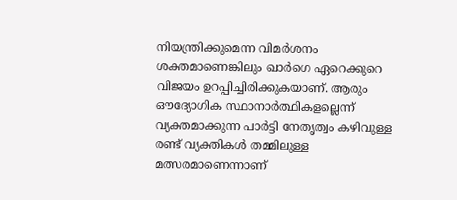നിയന്ത്രിക്കുമെന്ന വിമർശനം ശക്തമാണെങ്കിലും ഖാർഗെ ഏറെക്കുറെ വിജയം ഉറപ്പിച്ചിരിക്കുകയാണ്. ആരും ഔദ്യോഗിക സ്ഥാനാർത്ഥികളല്ലെന്ന് വ്യക്തമാക്കുന്ന പാർട്ടി നേതൃത്വം കഴിവുള്ള രണ്ട് വ്യക്തികള്‍ തമ്മിലുള്ള മത്സരമാണെന്നാണ്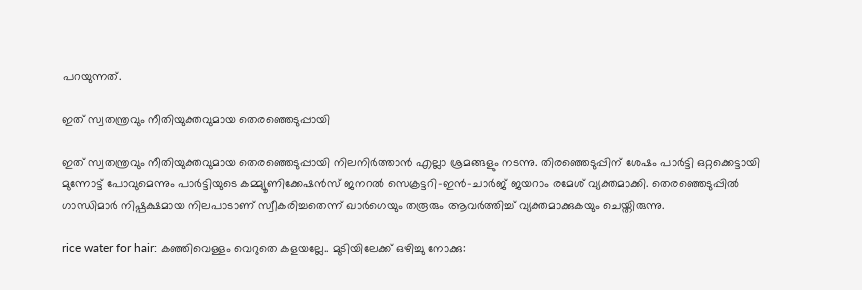പറയുന്നത്.

ഇത് സ്വതന്ത്രവും നീതിയുക്തവുമായ തെരഞ്ഞെടുപ്പായി

ഇത് സ്വതന്ത്രവും നീതിയുക്തവുമായ തെരഞ്ഞെടുപ്പായി നിലനിർത്താൻ എല്ലാ ശ്രമങ്ങളും നടന്നു. തിരഞ്ഞെടുപ്പിന് ശേഷം പാർട്ടി ഒറ്റക്കെട്ടായി മുന്നോട്ട് പോവുമെന്നും പാർട്ടിയുടെ കമ്മ്യൂണിക്കേഷൻസ് ജനറൽ സെക്രട്ടറി-ഇൻ-ചാർജ് ജയറാം രമേശ് വ്യക്തമാക്കി. തെരഞ്ഞെടുപ്പിൽ ഗാന്ധിമാർ നിഷ്പക്ഷമായ നിലപാടാണ് സ്വീകരിച്ചതെന്ന് ഖാർഗെയും തരൂരും ആവർത്തിച്ച് വ്യക്തമാക്കുകയും ചെയ്തിരുന്നു.

rice water for hair: കഞ്ഞിവെള്ളം വെറുതെ കളയല്ലേ.. മുടിയിലേക്ക് ഒഴിച്ചു നോക്കു: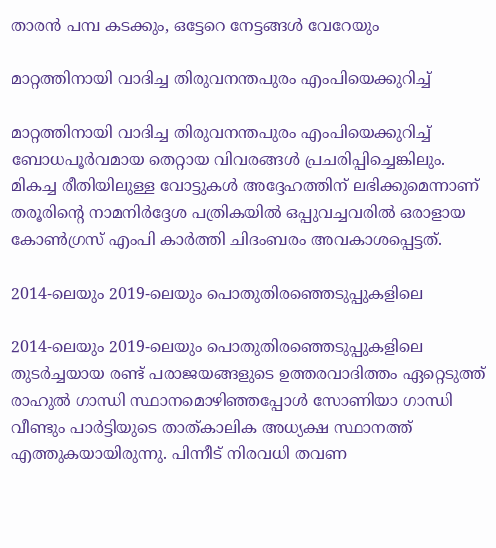താരന്‍ പമ്പ കടക്കും, ഒട്ടേറെ നേട്ടങ്ങള്‍ വേറേയും

മാറ്റത്തിനായി വാദിച്ച തിരുവനന്തപുരം എംപിയെക്കുറിച്ച്

മാറ്റത്തിനായി വാദിച്ച തിരുവനന്തപുരം എംപിയെക്കുറിച്ച് ബോധപൂർവമായ തെറ്റായ വിവരങ്ങൾ പ്രചരിപ്പിച്ചെങ്കിലും. മികച്ച രീതിയിലുള്ള വോട്ടുകൾ അദ്ദേഹത്തിന് ലഭിക്കുമെന്നാണ് തരൂരിന്റെ നാമനിർദ്ദേശ പത്രികയിൽ ഒപ്പുവച്ചവരിൽ ഒരാളായ കോൺഗ്രസ് എംപി കാർത്തി ചിദംബരം അവകാശപ്പെട്ടത്.

2014-ലെയും 2019-ലെയും പൊതുതിരഞ്ഞെടുപ്പുകളിലെ

2014-ലെയും 2019-ലെയും പൊതുതിരഞ്ഞെടുപ്പുകളിലെ തുടർച്ചയായ രണ്ട് പരാജയങ്ങളുടെ ഉത്തരവാദിത്തം ഏറ്റെടുത്ത് രാഹുൽ ഗാന്ധി സ്ഥാനമൊഴിഞ്ഞപ്പോൾ സോണിയാ ഗാന്ധി വീണ്ടും പാർട്ടിയുടെ താത്കാലിക അധ്യക്ഷ സ്ഥാനത്ത് എത്തുകയായിരുന്നു. പിന്നീട് നിരവധി തവണ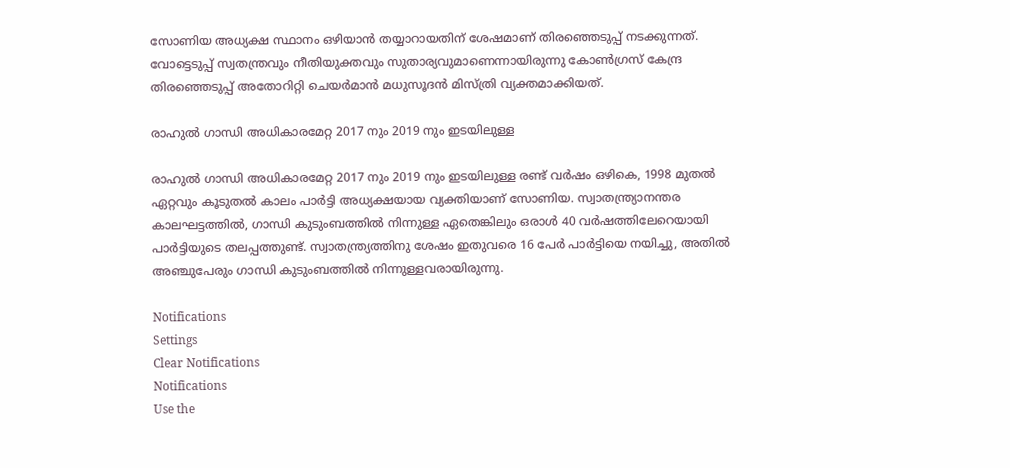സോണിയ അധ്യക്ഷ സ്ഥാനം ഒഴിയാന്‍ തയ്യാറായതിന് ശേഷമാണ് തിരഞ്ഞെടുപ്പ് നടക്കുന്നത്. വോട്ടെടുപ്പ് സ്വതന്ത്രവും നീതിയുക്തവും സുതാര്യവുമാണെന്നായിരുന്നു കോൺഗ്രസ് കേന്ദ്ര തിരഞ്ഞെടുപ്പ് അതോറിറ്റി ചെയർമാൻ മധുസൂദൻ മിസ്ത്രി വ്യക്തമാക്കിയത്.

രാഹുൽ ഗാന്ധി അധികാരമേറ്റ 2017 നും 2019 നും ഇടയിലുള്ള

രാഹുൽ ഗാന്ധി അധികാരമേറ്റ 2017 നും 2019 നും ഇടയിലുള്ള രണ്ട് വർഷം ഒഴികെ, 1998 മുതൽ ഏറ്റവും കൂടുതൽ കാലം പാർട്ടി അധ്യക്ഷയായ വ്യക്തിയാണ് സോണിയ. സ്വാതന്ത്ര്യാനന്തര കാലഘട്ടത്തിൽ, ഗാന്ധി കുടുംബത്തിൽ നിന്നുള്ള ഏതെങ്കിലും ഒരാൾ 40 വർഷത്തിലേറെയായി പാർട്ടിയുടെ തലപ്പത്തുണ്ട്. സ്വാതന്ത്ര്യത്തിനു ശേഷം ഇതുവരെ 16 പേർ പാർട്ടിയെ നയിച്ചു, അതിൽ അഞ്ചുപേരും ഗാന്ധി കുടുംബത്തിൽ നിന്നുള്ളവരായിരുന്നു.

Notifications
Settings
Clear Notifications
Notifications
Use the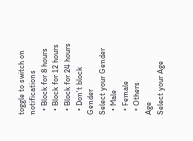toggle to switch on notifications
  • Block for 8 hours
  • Block for 12 hours
  • Block for 24 hours
  • Don't block
Gender
Select your Gender
  • Male
  • Female
  • Others
Age
Select your Age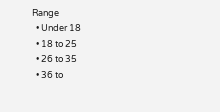Range
  • Under 18
  • 18 to 25
  • 26 to 35
  • 36 to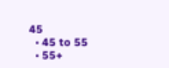45
  • 45 to 55
  • 55+